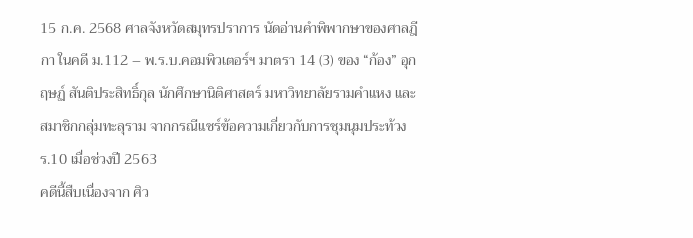15 ก.ค. 2568 ศาลจังหวัดสมุทรปราการ นัดอ่านคำพิพากษาของศาลฎีกา ในคดี ม.112 – พ.ร.บ.คอมพิวเตอร์ฯ มาตรา 14 (3) ของ “ก้อง” อุกฤษฏ์ สันติประสิทธิ์กุล นักศึกษานิติศาสตร์ มหาวิทยาลัยรามคำแหง และสมาชิกกลุ่มทะลุราม จากกรณีแชร์ข้อความเกี่ยวกับการชุมนุมประท้วง ร.10 เมื่อช่วงปี 2563
คดีนี้สืบเนื่องจาก ศิว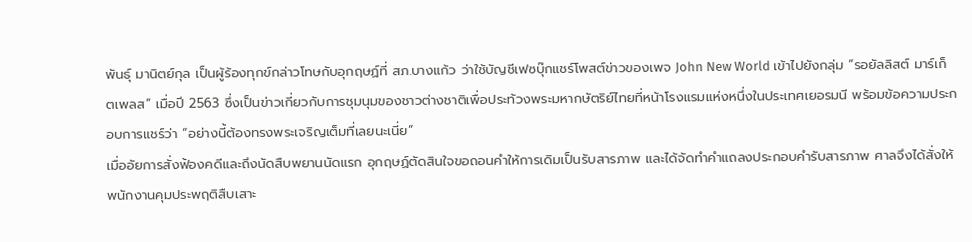พันธุ์ มานิตย์กุล เป็นผู้ร้องทุกข์กล่าวโทษกับอุกฤษฏ์ที่ สภ.บางแก้ว ว่าใช้บัญชีเฟซบุ๊กแชร์โพสต์ข่าวของเพจ John New World เข้าไปยังกลุ่ม “รอยัลลิสต์ มาร์เก็ตเพลส” เมื่อปี 2563 ซึ่งเป็นข่าวเกี่ยวกับการชุมนุมของชาวต่างชาติเพื่อประท้วงพระมหากษัตริย์ไทยที่หน้าโรงแรมแห่งหนึ่งในประเทศเยอรมนี พร้อมข้อความประกอบการแชร์ว่า “อย่างนี้ต้องทรงพระเจริญเต็มที่เลยนะเนี่ย”
เมื่ออัยการสั่งฟ้องคดีและถึงนัดสืบพยานนัดแรก อุกฤษฏ์ตัดสินใจขอถอนคำให้การเดิมเป็นรับสารภาพ และได้จัดทำคำแถลงประกอบคำรับสารภาพ ศาลจึงได้สั่งให้พนักงานคุมประพฤติสืบเสาะ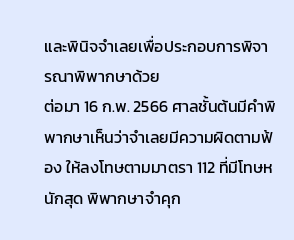และพินิจจำเลยเพื่อประกอบการพิจารณาพิพากษาด้วย
ต่อมา 16 ก.พ. 2566 ศาลชั้นต้นมีคำพิพากษาเห็นว่าจำเลยมีความผิดตามฟ้อง ให้ลงโทษตามมาตรา 112 ที่มีโทษหนักสุด พิพากษาจำคุก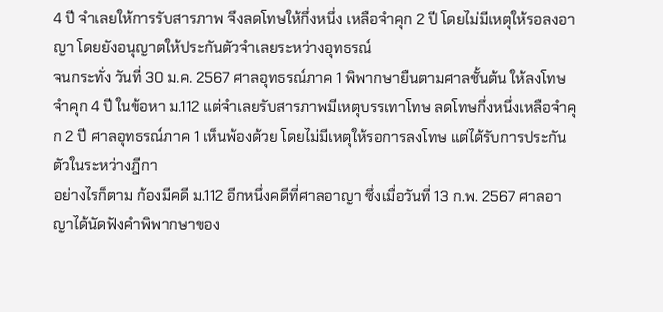4 ปี จำเลยให้การรับสารภาพ จึงลดโทษให้กึ่งหนึ่ง เหลือจำคุก 2 ปี โดยไม่มีเหตุให้รอลงอาญา โดยยังอนุญาตให้ประกันตัวจำเลยระหว่างอุทธรณ์
จนกระทั่ง วันที่ 30 ม.ค. 2567 ศาลอุทธรณ์ภาค 1 พิพากษายืนตามศาลชั้นต้น ให้ลงโทษจำคุก 4 ปี ในข้อหา ม.112 แต่จำเลยรับสารภาพมีเหตุบรรเทาโทษ ลดโทษกึ่งหนึ่งเหลือจำคุก 2 ปี ศาลอุทธรณ์ภาค 1 เห็นพ้องด้วย โดยไม่มีเหตุให้รอการลงโทษ แต่ได้รับการประกันตัวในระหว่างฎีกา
อย่างไรก็ตาม ก้องมีคดี ม.112 อีกหนึ่งคดีที่ศาลอาญา ซึ่งเมื่อวันที่ 13 ก.พ. 2567 ศาลอาญาได้นัดฟังคำพิพากษาของ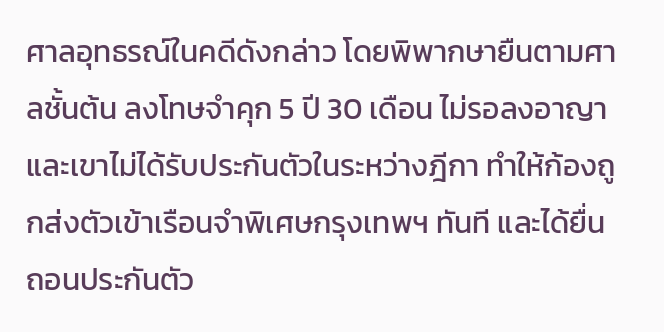ศาลอุทธรณ์ในคดีดังกล่าว โดยพิพากษายืนตามศาลชั้นต้น ลงโทษจำคุก 5 ปี 30 เดือน ไม่รอลงอาญา และเขาไม่ได้รับประกันตัวในระหว่างฎีกา ทำให้ก้องถูกส่งตัวเข้าเรือนจำพิเศษกรุงเทพฯ ทันที และได้ยื่นถอนประกันตัว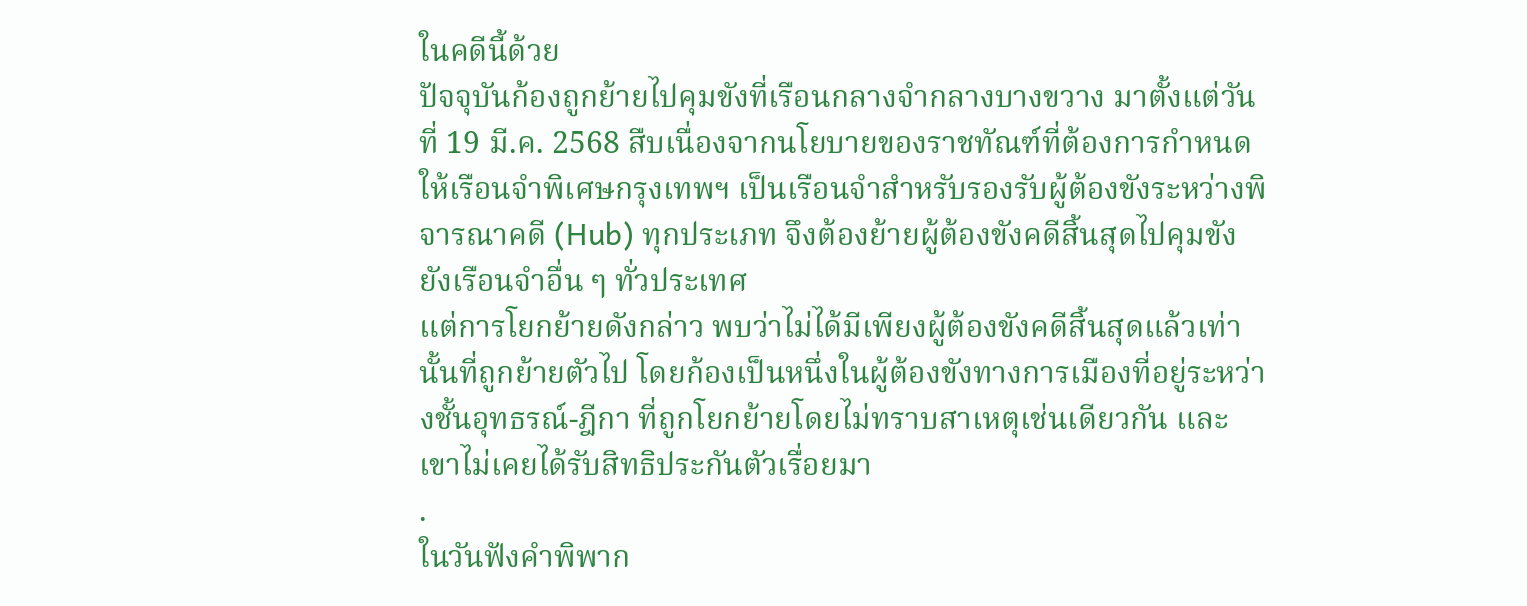ในคดีนี้ด้วย
ปัจจุบันก้องถูกย้ายไปคุมขังที่เรือนกลางจำกลางบางขวาง มาตั้งแต่วันที่ 19 มี.ค. 2568 สืบเนื่องจากนโยบายของราชทัณฑ์ที่ต้องการกำหนดให้เรือนจำพิเศษกรุงเทพฯ เป็นเรือนจำสำหรับรองรับผู้ต้องขังระหว่างพิจารณาคดี (Hub) ทุกประเภท จึงต้องย้ายผู้ต้องขังคดีสิ้นสุดไปคุมขังยังเรือนจำอื่น ๆ ทั่วประเทศ
แต่การโยกย้ายดังกล่าว พบว่าไม่ได้มีเพียงผู้ต้องขังคดีสิ้นสุดแล้วเท่านั้นที่ถูกย้ายตัวไป โดยก้องเป็นหนึ่งในผู้ต้องขังทางการเมืองที่อยู่ระหว่างชั้นอุทธรณ์-ฎีกา ที่ถูกโยกย้ายโดยไม่ทราบสาเหตุเช่นเดียวกัน และเขาไม่เคยได้รับสิทธิประกันตัวเรื่อยมา
.
ในวันฟังคำพิพาก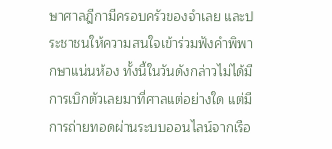ษาศาลฎีกามีครอบครัวของจำเลย และประชาชนให้ความสนใจเข้าร่วมฟังคำพิพากษาแน่นห้อง ทั้งนี้ในวันดังกล่าวไม่ได้มีการเบิกตัวเลยมาที่ศาลแต่อย่างใด แต่มีการถ่ายทอดผ่านระบบออนไลน์จากเรือ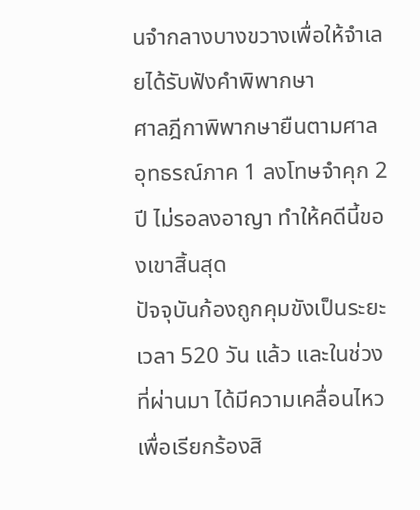นจำกลางบางขวางเพื่อให้จำเลยได้รับฟังคำพิพากษา
ศาลฎีกาพิพากษายืนตามศาลอุทธรณ์ภาค 1 ลงโทษจำคุก 2 ปี ไม่รอลงอาญา ทำให้คดีนี้ของเขาสิ้นสุด
ปัจจุบันก้องถูกคุมขังเป็นระยะเวลา 520 วัน แล้ว และในช่วงที่ผ่านมา ได้มีความเคลื่อนไหวเพื่อเรียกร้องสิ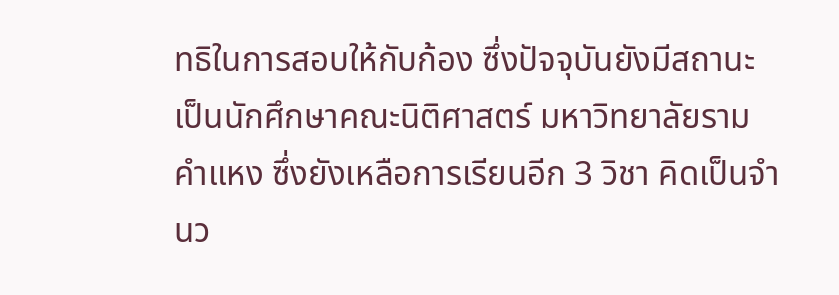ทธิในการสอบให้กับก้อง ซึ่งปัจจุบันยังมีสถานะเป็นนักศึกษาคณะนิติศาสตร์ มหาวิทยาลัยรามคำแหง ซึ่งยังเหลือการเรียนอีก 3 วิชา คิดเป็นจำนว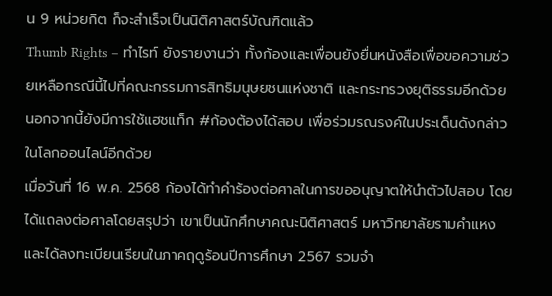น 9 หน่วยกิต ก็จะสำเร็จเป็นนิติศาสตร์บัณฑิตแล้ว
Thumb Rights – ทำไรท์ ยังรายงานว่า ทั้งก้องและเพื่อนยังยื่นหนังสือเพื่อขอความช่วยเหลือกรณีนี้ไปที่คณะกรรมการสิทธิมนุษยชนแห่งชาติ และกระทรวงยุติธรรมอีกด้วย นอกจากนี้ยังมีการใช้แฮชแท็ก #ก้องต้องได้สอบ เพื่อร่วมรณรงค์ในประเด็นดังกล่าวในโลกออนไลน์อีกด้วย
เมื่อวันที่ 16 พ.ค. 2568 ก้องได้ทำคำร้องต่อศาลในการขออนุญาตให้นำตัวไปสอบ โดยได้แถลงต่อศาลโดยสรุปว่า เขาเป็นนักศึกษาคณะนิติศาสตร์ มหาวิทยาลัยรามคำแหง และได้ลงทะเบียนเรียนในภาคฤดูร้อนปีการศึกษา 2567 รวมจำ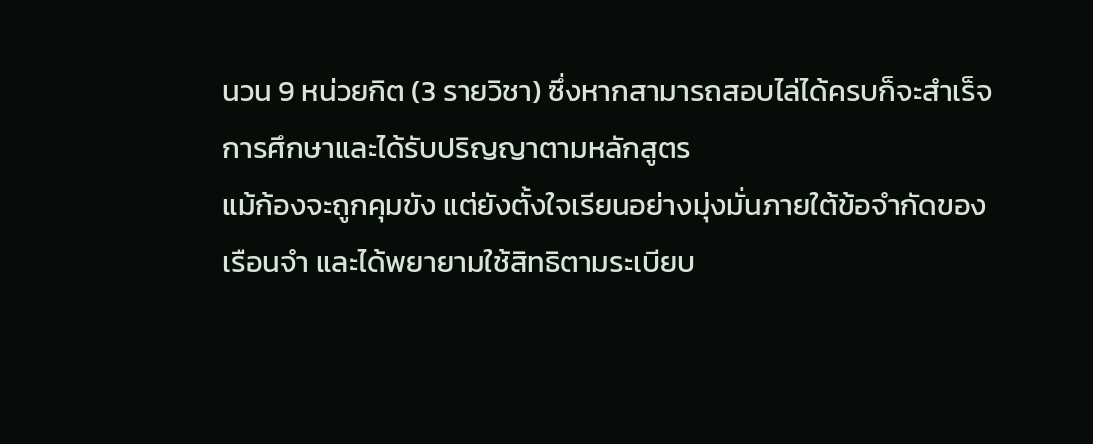นวน 9 หน่วยกิต (3 รายวิชา) ซึ่งหากสามารถสอบไล่ได้ครบก็จะสำเร็จการศึกษาและได้รับปริญญาตามหลักสูตร
แม้ก้องจะถูกคุมขัง แต่ยังตั้งใจเรียนอย่างมุ่งมั่นภายใต้ข้อจำกัดของเรือนจำ และได้พยายามใช้สิทธิตามระเบียบ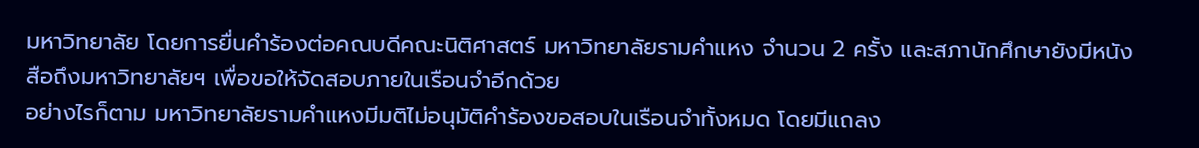มหาวิทยาลัย โดยการยื่นคำร้องต่อคณบดีคณะนิติศาสตร์ มหาวิทยาลัยรามคำแหง จำนวน 2 ครั้ง และสภานักศึกษายังมีหนังสือถึงมหาวิทยาลัยฯ เพื่อขอให้จัดสอบภายในเรือนจำอีกด้วย
อย่างไรก็ตาม มหาวิทยาลัยรามคำแหงมีมติไม่อนุมัติคำร้องขอสอบในเรือนจำทั้งหมด โดยมีแถลง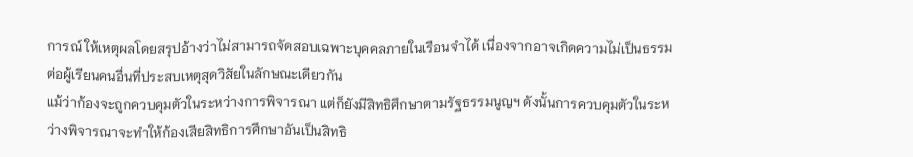การณ์ ให้เหตุผลโดยสรุปอ้างว่าไม่สามารถจัดสอบเฉพาะบุคคลภายในเรือนจำได้ เนื่องจากอาจเกิดความไม่เป็นธรรมต่อผู้เรียนคนอื่นที่ประสบเหตุสุดวิสัยในลักษณะเดียวกัน
แม้ว่าก้องจะถูกควบคุมตัวในระหว่างการพิจารณา แต่ก็ยังมีสิทธิศึกษาตามรัฐธรรมนูญฯ ดังนั้นการควบคุมตัวในระหว่างพิจารณาจะทำให้ก้องเสียสิทธิการศึกษาอันเป็นสิทธิ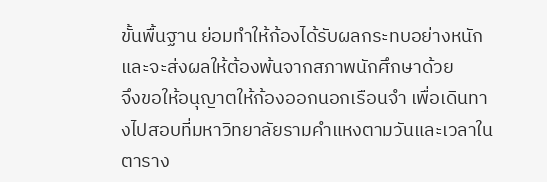ขั้นพื้นฐาน ย่อมทำให้ก้องได้รับผลกระทบอย่างหนัก และจะส่งผลให้ต้องพ้นจากสภาพนักศึกษาด้วย
จึงขอให้อนุญาตให้ก้องออกนอกเรือนจำ เพื่อเดินทางไปสอบที่มหาวิทยาลัยรามคำแหงตามวันและเวลาในตาราง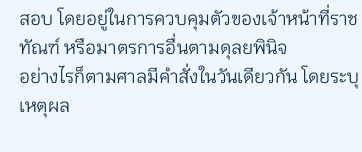สอบ โดยอยู่ในการควบคุมตัวของเจ้าหน้าที่ราชทัณฑ์ หรือมาตรการอื่นตามดุลยพินิจ
อย่างไรก็ตามศาลมีคำสั่งในวันเดียวกัน โดยระบุเหตุผล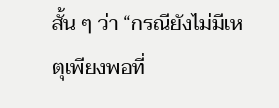สั้น ๆ ว่า “กรณียังไม่มีเหตุเพียงพอที่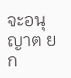จะอนุญาต ยก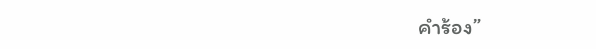คำร้อง”